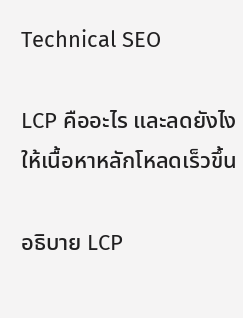Technical SEO

LCP คืออะไร และลดยังไงให้เนื้อหาหลักโหลดเร็วขึ้น

อธิบาย LCP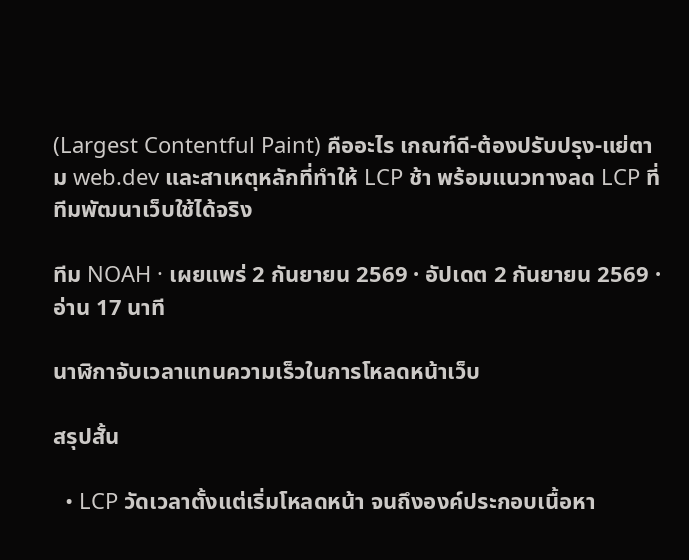(Largest Contentful Paint) คืออะไร เกณฑ์ดี-ต้องปรับปรุง-แย่ตาม web.dev และสาเหตุหลักที่ทำให้ LCP ช้า พร้อมแนวทางลด LCP ที่ทีมพัฒนาเว็บใช้ได้จริง

ทีม NOAH · เผยแพร่ 2 กันยายน 2569 · อัปเดต 2 กันยายน 2569 · อ่าน 17 นาที

นาฬิกาจับเวลาแทนความเร็วในการโหลดหน้าเว็บ

สรุปสั้น

  • LCP วัดเวลาตั้งแต่เริ่มโหลดหน้า จนถึงองค์ประกอบเนื้อหา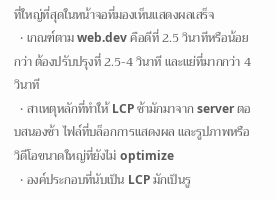ที่ใหญ่ที่สุดในหน้าจอที่มองเห็นแสดงผลเสร็จ
  • เกณฑ์ตาม web.dev คือดีที่ 2.5 วินาทีหรือน้อยกว่า ต้องปรับปรุงที่ 2.5-4 วินาที และแย่ที่มากกว่า 4 วินาที
  • สาเหตุหลักที่ทำให้ LCP ช้ามักมาจาก server ตอบสนองช้า ไฟล์ที่บล็อกการแสดงผล และรูปภาพหรือวิดีโอขนาดใหญ่ที่ยังไม่ optimize
  • องค์ประกอบที่นับเป็น LCP มักเป็นรู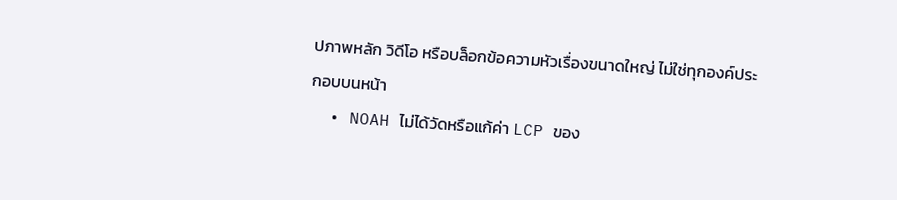ปภาพหลัก วิดีโอ หรือบล็อกข้อความหัวเรื่องขนาดใหญ่ ไม่ใช่ทุกองค์ประกอบบนหน้า
  • NOAH ไม่ได้วัดหรือแก้ค่า LCP ของ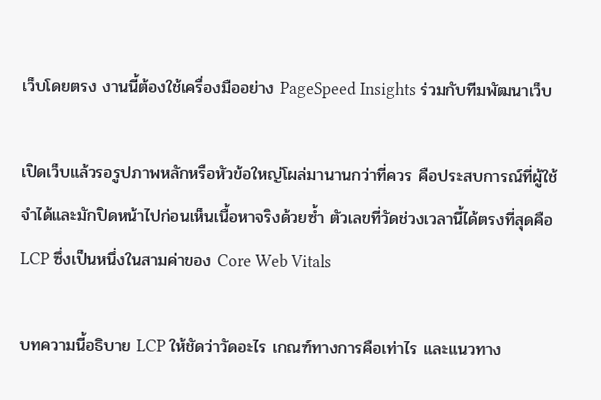เว็บโดยตรง งานนี้ต้องใช้เครื่องมืออย่าง PageSpeed Insights ร่วมกับทีมพัฒนาเว็บ

เปิดเว็บแล้วรอรูปภาพหลักหรือหัวข้อใหญ่โผล่มานานกว่าที่ควร คือประสบการณ์ที่ผู้ใช้จำได้และมักปิดหน้าไปก่อนเห็นเนื้อหาจริงด้วยซ้ำ ตัวเลขที่วัดช่วงเวลานี้ได้ตรงที่สุดคือ LCP ซึ่งเป็นหนึ่งในสามค่าของ Core Web Vitals

บทความนี้อธิบาย LCP ให้ชัดว่าวัดอะไร เกณฑ์ทางการคือเท่าไร และแนวทาง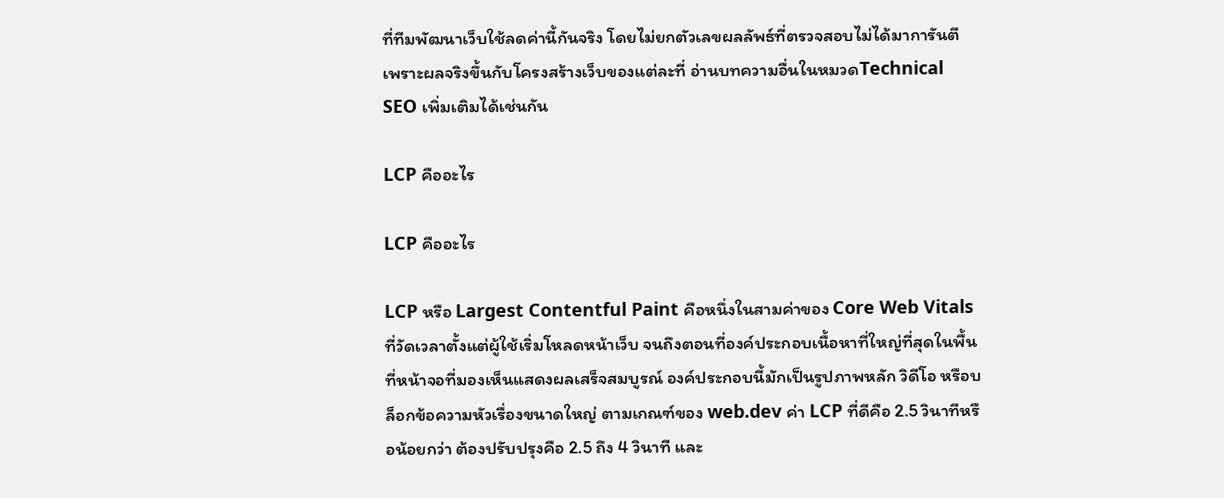ที่ทีมพัฒนาเว็บใช้ลดค่านี้กันจริง โดยไม่ยกตัวเลขผลลัพธ์ที่ตรวจสอบไม่ได้มาการันตี เพราะผลจริงขึ้นกับโครงสร้างเว็บของแต่ละที่ อ่านบทความอื่นในหมวดTechnical SEO เพิ่มเติมได้เช่นกัน

LCP คืออะไร

LCP คืออะไร

LCP หรือ Largest Contentful Paint คือหนึ่งในสามค่าของ Core Web Vitals ที่วัดเวลาตั้งแต่ผู้ใช้เริ่มโหลดหน้าเว็บ จนถึงตอนที่องค์ประกอบเนื้อหาที่ใหญ่ที่สุดในพื้นที่หน้าจอที่มองเห็นแสดงผลเสร็จสมบูรณ์ องค์ประกอบนี้มักเป็นรูปภาพหลัก วิดีโอ หรือบล็อกข้อความหัวเรื่องขนาดใหญ่ ตามเกณฑ์ของ web.dev ค่า LCP ที่ดีคือ 2.5 วินาทีหรือน้อยกว่า ต้องปรับปรุงคือ 2.5 ถึง 4 วินาที และ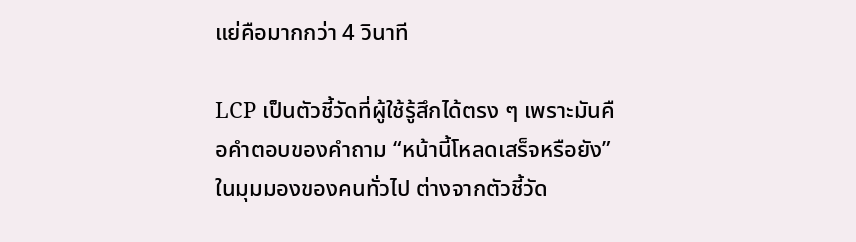แย่คือมากกว่า 4 วินาที

LCP เป็นตัวชี้วัดที่ผู้ใช้รู้สึกได้ตรง ๆ เพราะมันคือคำตอบของคำถาม “หน้านี้โหลดเสร็จหรือยัง” ในมุมมองของคนทั่วไป ต่างจากตัวชี้วัด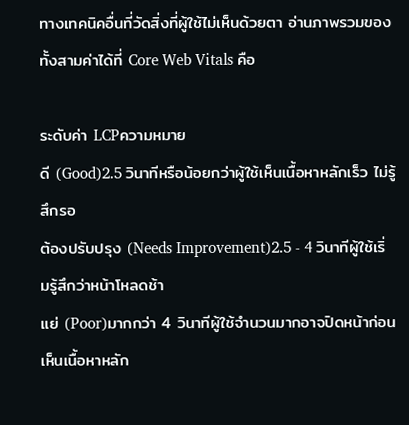ทางเทคนิคอื่นที่วัดสิ่งที่ผู้ใช้ไม่เห็นด้วยตา อ่านภาพรวมของทั้งสามค่าได้ที่ Core Web Vitals คือ

ระดับค่า LCPความหมาย
ดี (Good)2.5 วินาทีหรือน้อยกว่าผู้ใช้เห็นเนื้อหาหลักเร็ว ไม่รู้สึกรอ
ต้องปรับปรุง (Needs Improvement)2.5 - 4 วินาทีผู้ใช้เริ่มรู้สึกว่าหน้าโหลดช้า
แย่ (Poor)มากกว่า 4 วินาทีผู้ใช้จำนวนมากอาจปิดหน้าก่อนเห็นเนื้อหาหลัก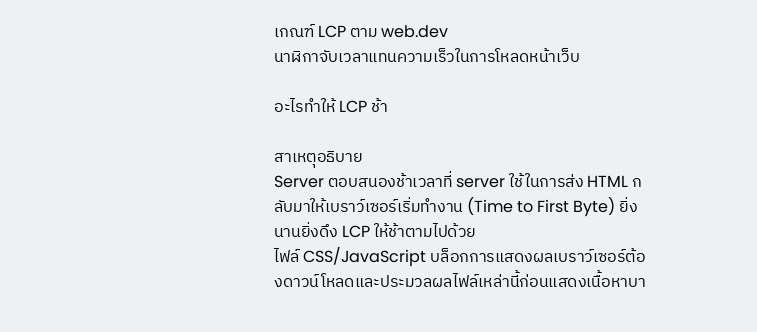เกณฑ์ LCP ตาม web.dev
นาฬิกาจับเวลาแทนความเร็วในการโหลดหน้าเว็บ

อะไรทำให้ LCP ช้า

สาเหตุอธิบาย
Server ตอบสนองช้าเวลาที่ server ใช้ในการส่ง HTML กลับมาให้เบราว์เซอร์เริ่มทำงาน (Time to First Byte) ยิ่งนานยิ่งดึง LCP ให้ช้าตามไปด้วย
ไฟล์ CSS/JavaScript บล็อกการแสดงผลเบราว์เซอร์ต้องดาวน์โหลดและประมวลผลไฟล์เหล่านี้ก่อนแสดงเนื้อหาบา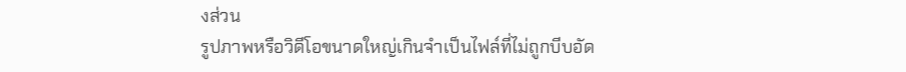งส่วน
รูปภาพหรือวิดีโอขนาดใหญ่เกินจำเป็นไฟล์ที่ไม่ถูกบีบอัด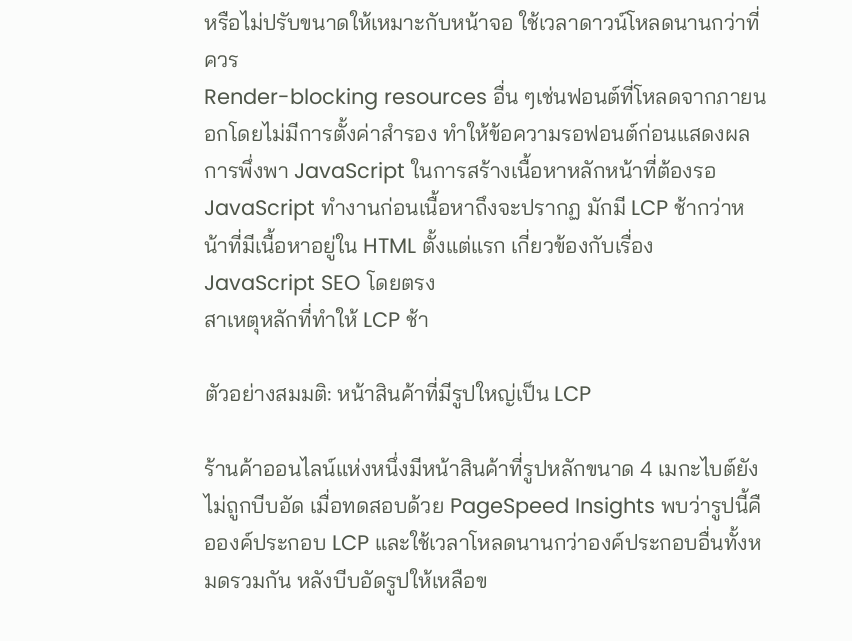หรือไม่ปรับขนาดให้เหมาะกับหน้าจอ ใช้เวลาดาวน์โหลดนานกว่าที่ควร
Render-blocking resources อื่น ๆเช่นฟอนต์ที่โหลดจากภายนอกโดยไม่มีการตั้งค่าสำรอง ทำให้ข้อความรอฟอนต์ก่อนแสดงผล
การพึ่งพา JavaScript ในการสร้างเนื้อหาหลักหน้าที่ต้องรอ JavaScript ทำงานก่อนเนื้อหาถึงจะปรากฏ มักมี LCP ช้ากว่าหน้าที่มีเนื้อหาอยู่ใน HTML ตั้งแต่แรก เกี่ยวข้องกับเรื่อง JavaScript SEO โดยตรง
สาเหตุหลักที่ทำให้ LCP ช้า

ตัวอย่างสมมติ: หน้าสินค้าที่มีรูปใหญ่เป็น LCP

ร้านค้าออนไลน์แห่งหนึ่งมีหน้าสินค้าที่รูปหลักขนาด 4 เมกะไบต์ยังไม่ถูกบีบอัด เมื่อทดสอบด้วย PageSpeed Insights พบว่ารูปนี้คือองค์ประกอบ LCP และใช้เวลาโหลดนานกว่าองค์ประกอบอื่นทั้งหมดรวมกัน หลังบีบอัดรูปให้เหลือข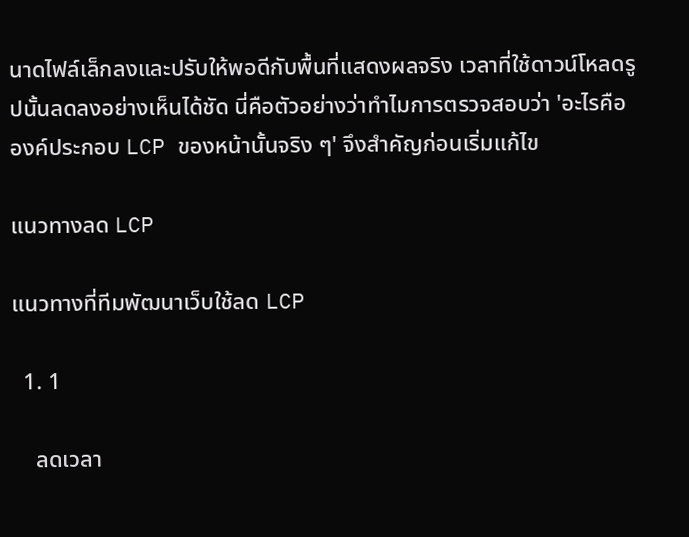นาดไฟล์เล็กลงและปรับให้พอดีกับพื้นที่แสดงผลจริง เวลาที่ใช้ดาวน์โหลดรูปนั้นลดลงอย่างเห็นได้ชัด นี่คือตัวอย่างว่าทำไมการตรวจสอบว่า 'อะไรคือองค์ประกอบ LCP ของหน้านั้นจริง ๆ' จึงสำคัญก่อนเริ่มแก้ไข

แนวทางลด LCP

แนวทางที่ทีมพัฒนาเว็บใช้ลด LCP

  1. 1

    ลดเวลา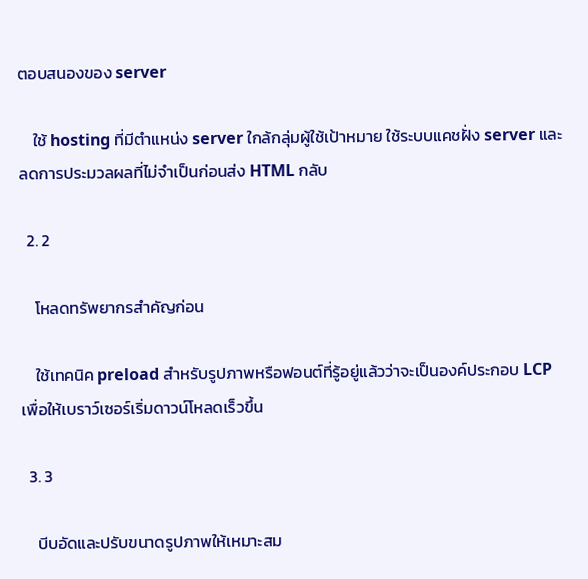ตอบสนองของ server

    ใช้ hosting ที่มีตำแหน่ง server ใกล้กลุ่มผู้ใช้เป้าหมาย ใช้ระบบแคชฝั่ง server และลดการประมวลผลที่ไม่จำเป็นก่อนส่ง HTML กลับ

  2. 2

    โหลดทรัพยากรสำคัญก่อน

    ใช้เทคนิค preload สำหรับรูปภาพหรือฟอนต์ที่รู้อยู่แล้วว่าจะเป็นองค์ประกอบ LCP เพื่อให้เบราว์เซอร์เริ่มดาวน์โหลดเร็วขึ้น

  3. 3

    บีบอัดและปรับขนาดรูปภาพให้เหมาะสม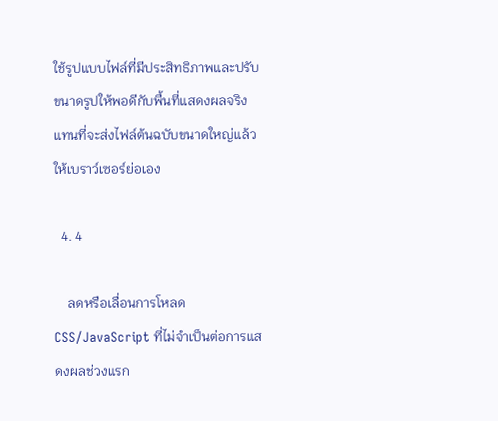ใช้รูปแบบไฟล์ที่มีประสิทธิภาพและปรับขนาดรูปให้พอดีกับพื้นที่แสดงผลจริง แทนที่จะส่งไฟล์ต้นฉบับขนาดใหญ่แล้วให้เบราว์เซอร์ย่อเอง

  4. 4

    ลดหรือเลื่อนการโหลด CSS/JavaScript ที่ไม่จำเป็นต่อการแสดงผลช่วงแรก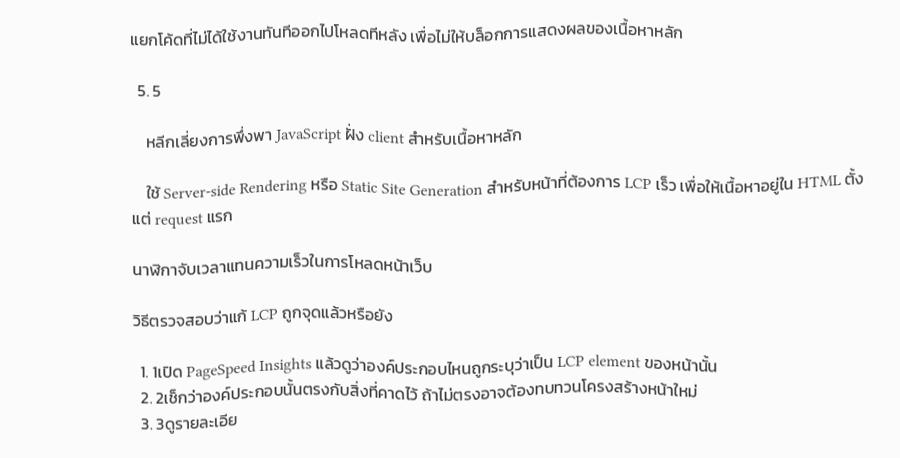แยกโค้ดที่ไม่ได้ใช้งานทันทีออกไปโหลดทีหลัง เพื่อไม่ให้บล็อกการแสดงผลของเนื้อหาหลัก

  5. 5

    หลีกเลี่ยงการพึ่งพา JavaScript ฝั่ง client สำหรับเนื้อหาหลัก

    ใช้ Server-side Rendering หรือ Static Site Generation สำหรับหน้าที่ต้องการ LCP เร็ว เพื่อให้เนื้อหาอยู่ใน HTML ตั้งแต่ request แรก

นาฬิกาจับเวลาแทนความเร็วในการโหลดหน้าเว็บ

วิธีตรวจสอบว่าแก้ LCP ถูกจุดแล้วหรือยัง

  1. 1เปิด PageSpeed Insights แล้วดูว่าองค์ประกอบไหนถูกระบุว่าเป็น LCP element ของหน้านั้น
  2. 2เช็กว่าองค์ประกอบนั้นตรงกับสิ่งที่คาดไว้ ถ้าไม่ตรงอาจต้องทบทวนโครงสร้างหน้าใหม่
  3. 3ดูรายละเอีย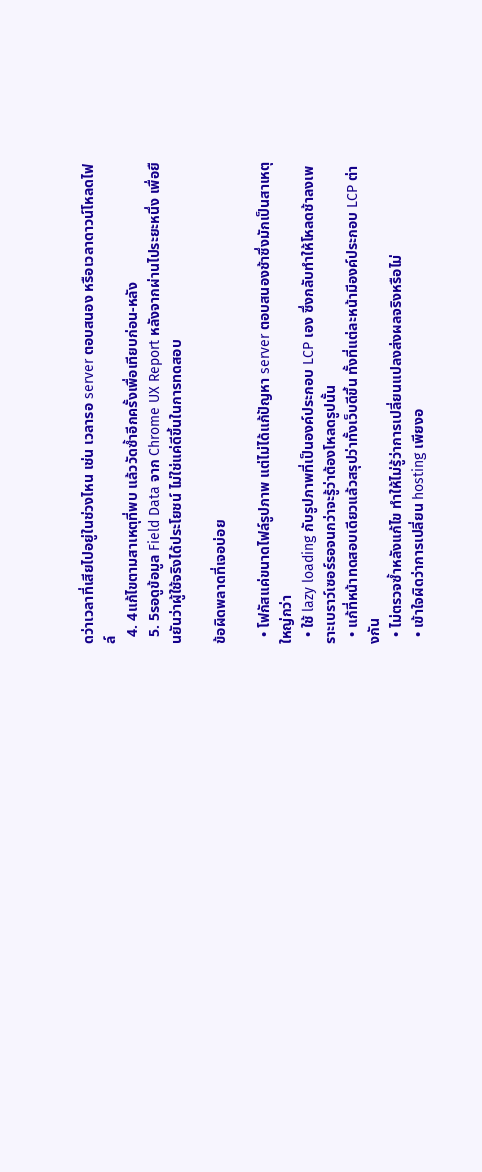ดว่าเวลาที่เสียไปอยู่ในช่วงไหน เช่น เวลารอ server ตอบสนอง หรือเวลาดาวน์โหลดไฟล์
  4. 4แก้ไขตามสาเหตุที่พบ แล้ววัดซ้ำอีกครั้งเพื่อเทียบก่อน-หลัง
  5. 5รอดูข้อมูล Field Data จาก Chrome UX Report หลังจากผ่านไประยะหนึ่ง เพื่อยืนยันว่าผู้ใช้จริงได้ประโยชน์ ไม่ใช่แค่ดีขึ้นในการทดสอบ

ข้อผิดพลาดที่เจอบ่อย

  • โฟกัสแค่ขนาดไฟล์รูปภาพ แต่ไม่ได้แก้ปัญหา server ตอบสนองช้าซึ่งมักเป็นสาเหตุใหญ่กว่า
  • ใช้ lazy loading กับรูปภาพที่เป็นองค์ประกอบ LCP เอง ซึ่งกลับทำให้โหลดช้าลงเพราะเบราว์เซอร์รอจนกว่าจะรู้ว่าต้องโหลดรูปนั้น
  • แก้ที่หน้าทดสอบเดียวแล้วสรุปว่าทั้งเว็บดีขึ้น ทั้งที่แต่ละหน้ามีองค์ประกอบ LCP ต่างกัน
  • ไม่ตรวจซ้ำหลังแก้ไข ทำให้ไม่รู้ว่าการเปลี่ยนแปลงส่งผลจริงหรือไม่
  • เข้าใจผิดว่าการเปลี่ยน hosting เพียงอ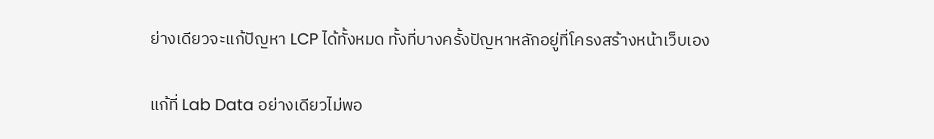ย่างเดียวจะแก้ปัญหา LCP ได้ทั้งหมด ทั้งที่บางครั้งปัญหาหลักอยู่ที่โครงสร้างหน้าเว็บเอง

แก้ที่ Lab Data อย่างเดียวไม่พอ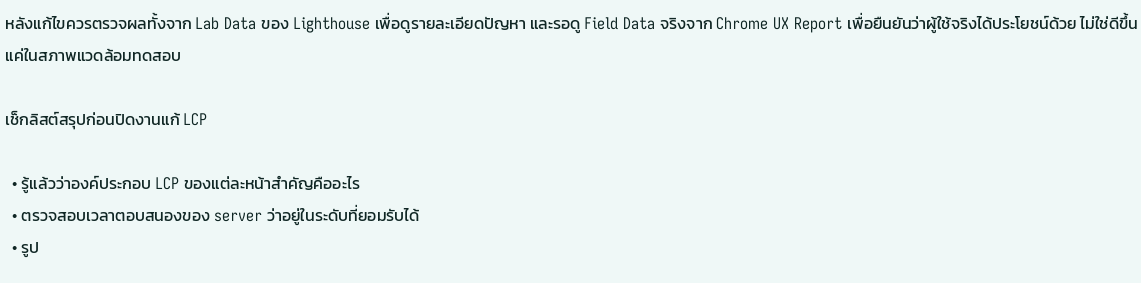หลังแก้ไขควรตรวจผลทั้งจาก Lab Data ของ Lighthouse เพื่อดูรายละเอียดปัญหา และรอดู Field Data จริงจาก Chrome UX Report เพื่อยืนยันว่าผู้ใช้จริงได้ประโยชน์ด้วย ไม่ใช่ดีขึ้นแค่ในสภาพแวดล้อมทดสอบ

เช็กลิสต์สรุปก่อนปิดงานแก้ LCP

  • รู้แล้วว่าองค์ประกอบ LCP ของแต่ละหน้าสำคัญคืออะไร
  • ตรวจสอบเวลาตอบสนองของ server ว่าอยู่ในระดับที่ยอมรับได้
  • รูป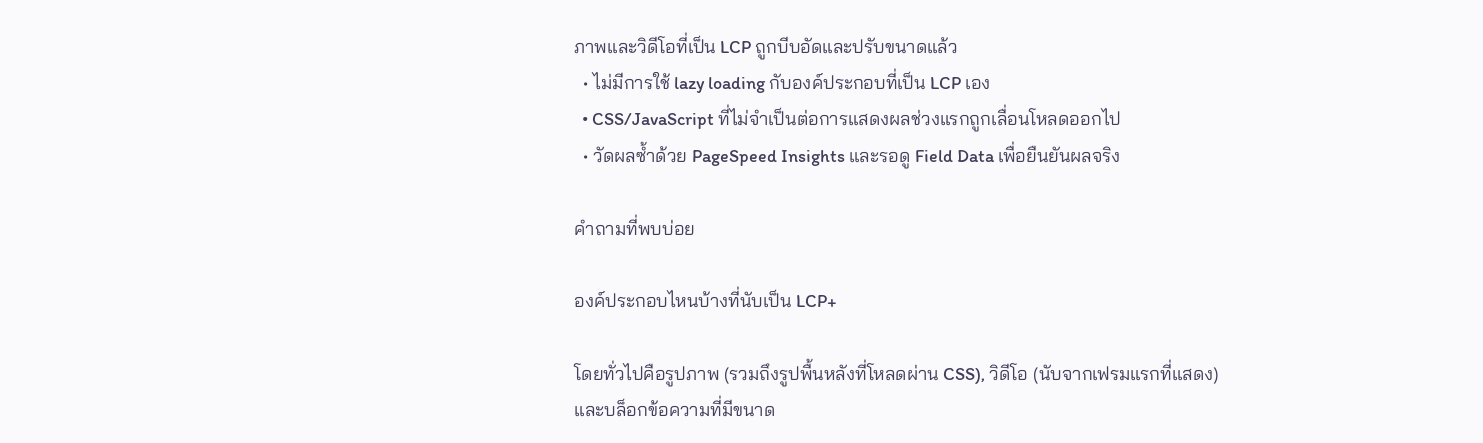ภาพและวิดีโอที่เป็น LCP ถูกบีบอัดและปรับขนาดแล้ว
  • ไม่มีการใช้ lazy loading กับองค์ประกอบที่เป็น LCP เอง
  • CSS/JavaScript ที่ไม่จำเป็นต่อการแสดงผลช่วงแรกถูกเลื่อนโหลดออกไป
  • วัดผลซ้ำด้วย PageSpeed Insights และรอดู Field Data เพื่อยืนยันผลจริง

คำถามที่พบบ่อย

องค์ประกอบไหนบ้างที่นับเป็น LCP+

โดยทั่วไปคือรูปภาพ (รวมถึงรูปพื้นหลังที่โหลดผ่าน CSS), วิดีโอ (นับจากเฟรมแรกที่แสดง) และบล็อกข้อความที่มีขนาด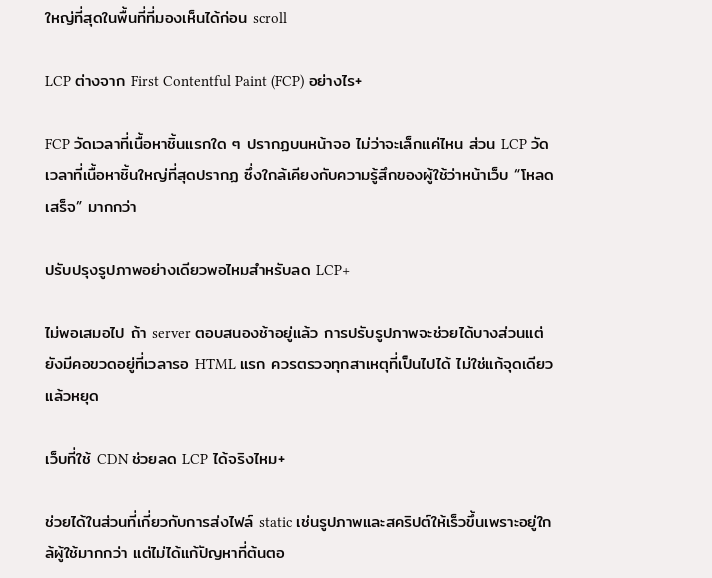ใหญ่ที่สุดในพื้นที่ที่มองเห็นได้ก่อน scroll

LCP ต่างจาก First Contentful Paint (FCP) อย่างไร+

FCP วัดเวลาที่เนื้อหาชิ้นแรกใด ๆ ปรากฏบนหน้าจอ ไม่ว่าจะเล็กแค่ไหน ส่วน LCP วัดเวลาที่เนื้อหาชิ้นใหญ่ที่สุดปรากฏ ซึ่งใกล้เคียงกับความรู้สึกของผู้ใช้ว่าหน้าเว็บ “โหลดเสร็จ” มากกว่า

ปรับปรุงรูปภาพอย่างเดียวพอไหมสำหรับลด LCP+

ไม่พอเสมอไป ถ้า server ตอบสนองช้าอยู่แล้ว การปรับรูปภาพจะช่วยได้บางส่วนแต่ยังมีคอขวดอยู่ที่เวลารอ HTML แรก ควรตรวจทุกสาเหตุที่เป็นไปได้ ไม่ใช่แก้จุดเดียวแล้วหยุด

เว็บที่ใช้ CDN ช่วยลด LCP ได้จริงไหม+

ช่วยได้ในส่วนที่เกี่ยวกับการส่งไฟล์ static เช่นรูปภาพและสคริปต์ให้เร็วขึ้นเพราะอยู่ใกล้ผู้ใช้มากกว่า แต่ไม่ได้แก้ปัญหาที่ต้นตอ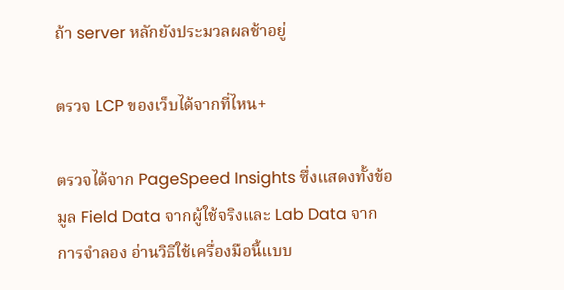ถ้า server หลักยังประมวลผลช้าอยู่

ตรวจ LCP ของเว็บได้จากที่ไหน+

ตรวจได้จาก PageSpeed Insights ซึ่งแสดงทั้งข้อมูล Field Data จากผู้ใช้จริงและ Lab Data จากการจำลอง อ่านวิธีใช้เครื่องมือนี้แบบ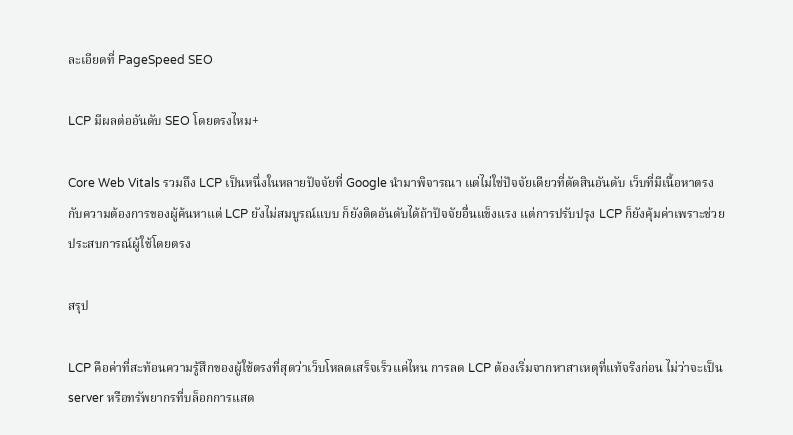ละเอียดที่ PageSpeed SEO

LCP มีผลต่ออันดับ SEO โดยตรงไหม+

Core Web Vitals รวมถึง LCP เป็นหนึ่งในหลายปัจจัยที่ Google นำมาพิจารณา แต่ไม่ใช่ปัจจัยเดียวที่ตัดสินอันดับ เว็บที่มีเนื้อหาตรงกับความต้องการของผู้ค้นหาแต่ LCP ยังไม่สมบูรณ์แบบ ก็ยังติดอันดับได้ถ้าปัจจัยอื่นแข็งแรง แต่การปรับปรุง LCP ก็ยังคุ้มค่าเพราะช่วยประสบการณ์ผู้ใช้โดยตรง

สรุป

LCP คือค่าที่สะท้อนความรู้สึกของผู้ใช้ตรงที่สุดว่าเว็บโหลดเสร็จเร็วแค่ไหน การลด LCP ต้องเริ่มจากหาสาเหตุที่แท้จริงก่อน ไม่ว่าจะเป็น server หรือทรัพยากรที่บล็อกการแสด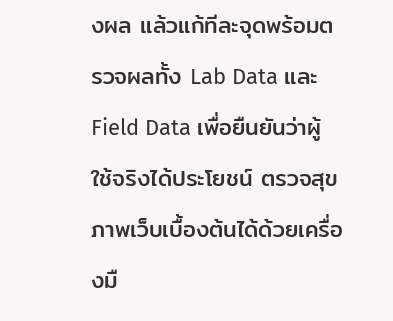งผล แล้วแก้ทีละจุดพร้อมตรวจผลทั้ง Lab Data และ Field Data เพื่อยืนยันว่าผู้ใช้จริงได้ประโยชน์ ตรวจสุขภาพเว็บเบื้องต้นได้ด้วยเครื่องมื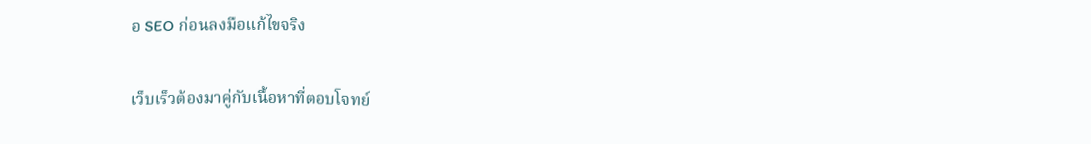อ SEO ก่อนลงมือแก้ไขจริง

เว็บเร็วต้องมาคู่กับเนื้อหาที่ตอบโจทย์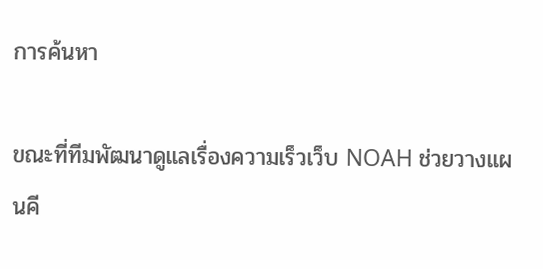การค้นหา

ขณะที่ทีมพัฒนาดูแลเรื่องความเร็วเว็บ NOAH ช่วยวางแผนคี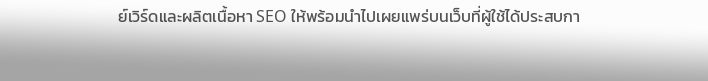ย์เวิร์ดและผลิตเนื้อหา SEO ให้พร้อมนำไปเผยแพร่บนเว็บที่ผู้ใช้ได้ประสบกา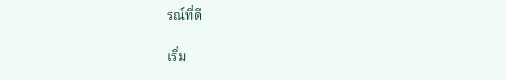รณ์ที่ดี

เริ่ม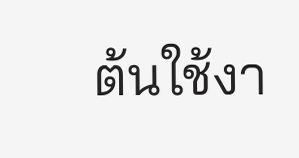ต้นใช้งา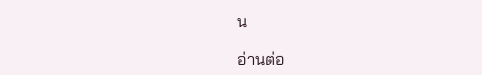น

อ่านต่อ